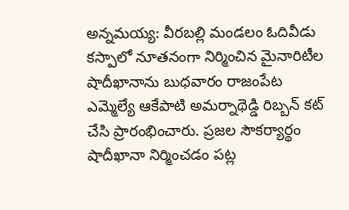అన్నమయ్య: వీరబల్లి మండలం ఓదివీడు కస్పాలో నూతనంగా నిర్మించిన మైనారిటీల షాదీఖానాను బుధవారం రాజంపేట ఎమ్మెల్యే ఆకేపాటి అమర్నాథెడ్డి రిబ్బన్ కట్ చేసి ప్రారంభించారు. ప్రజల సౌకర్యార్థం షాదీఖానా నిర్మించడం పట్ల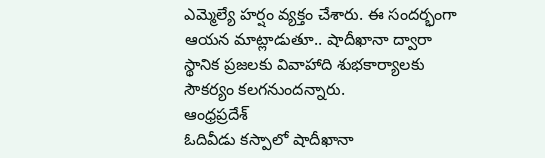ఎమ్మెల్యే హర్షం వ్యక్తం చేశారు. ఈ సందర్భంగా ఆయన మాట్లాడుతూ.. షాదీఖానా ద్వారా స్థానిక ప్రజలకు వివాహాది శుభకార్యాలకు సౌకర్యం కలగనుందన్నారు.
ఆంధ్రప్రదేశ్
ఓదివీడు కస్పాలో షాదీఖానా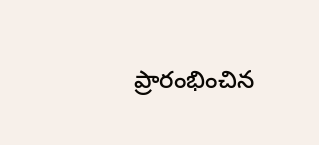ప్రారంభించిన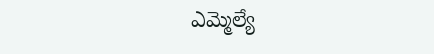ఎమ్మెల్యే